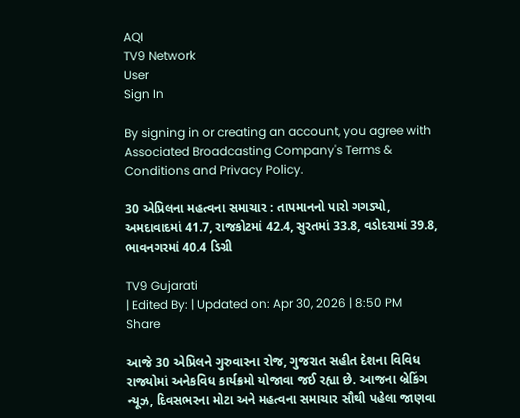AQI
TV9 Network
User
Sign In

By signing in or creating an account, you agree with Associated Broadcasting Company's Terms & Conditions and Privacy Policy.

30 એપ્રિલના મહત્વના સમાચાર : તાપમાનનો પારો ગગડ્યો, અમદાવાદમાં 41.7, રાજકોટમાં 42.4, સુરતમાં 33.8, વડોદરામાં 39.8, ભાવનગરમાં 40.4 ડિગ્રી

TV9 Gujarati
| Edited By: | Updated on: Apr 30, 2026 | 8:50 PM
Share

આજે 30 એપ્રિલને ગુરુવારના રોજ, ગુજરાત સહીત દેશના વિવિધ રાજ્યોમાં અનેકવિધ કાર્યક્રમો યોજાવા જઈ રહ્યા છે. આજના બ્રેકિંગ ન્યૂઝ, દિવસભરના મોટા અને મહત્વના સમાચાર સૌથી પહેલા જાણવા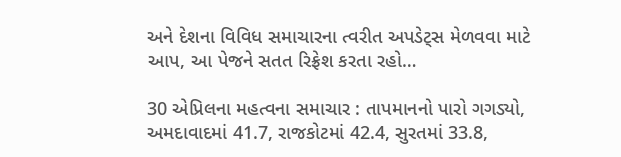અને દેશના વિવિધ સમાચારના ત્વરીત અપડેટ્સ મેળવવા માટે આપ, આ પેજને સતત રિફ્રેશ કરતા રહો…

30 એપ્રિલના મહત્વના સમાચાર : તાપમાનનો પારો ગગડ્યો, અમદાવાદમાં 41.7, રાજકોટમાં 42.4, સુરતમાં 33.8,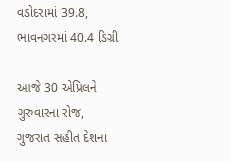વડોદરામાં 39.8, ભાવનગરમાં 40.4 ડિગ્રી

આજે 30 એપ્રિલને ગુરુવારના રોજ, ગુજરાત સહીત દેશના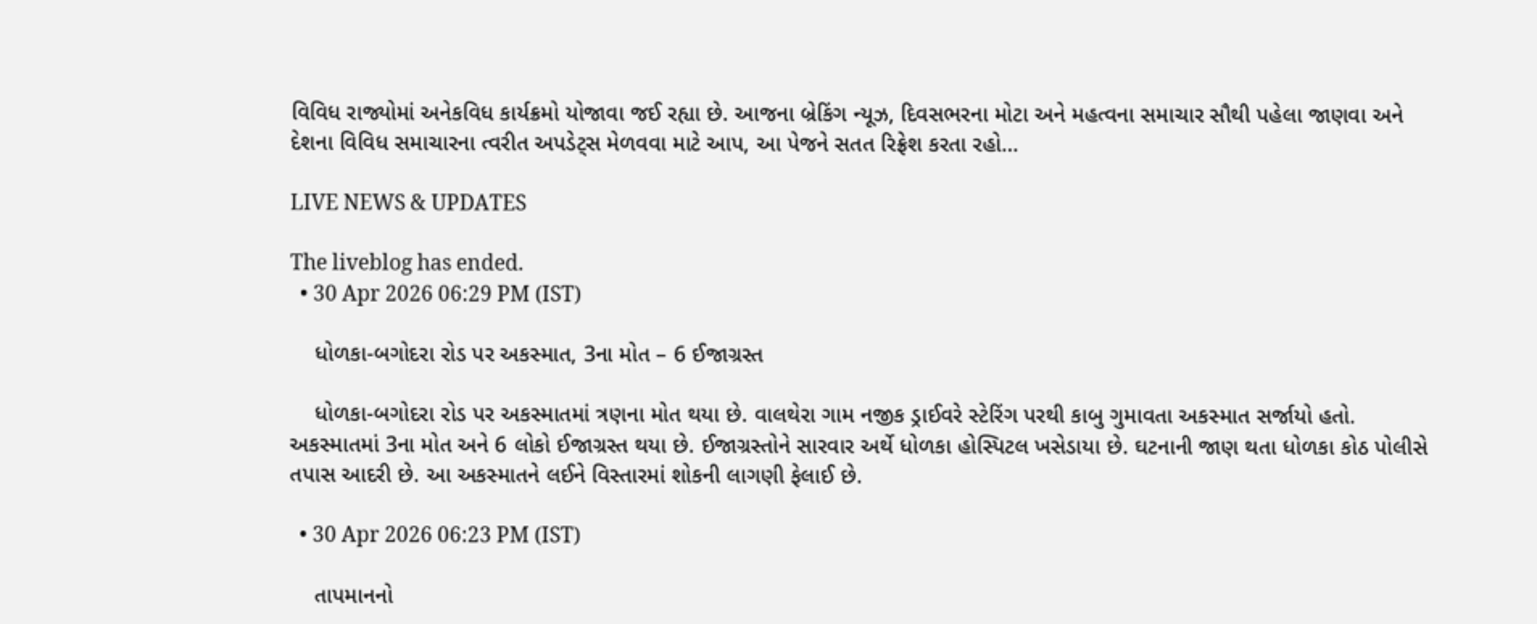વિવિધ રાજ્યોમાં અનેકવિધ કાર્યક્રમો યોજાવા જઈ રહ્યા છે. આજના બ્રેકિંગ ન્યૂઝ, દિવસભરના મોટા અને મહત્વના સમાચાર સૌથી પહેલા જાણવા અને દેશના વિવિધ સમાચારના ત્વરીત અપડેટ્સ મેળવવા માટે આપ, આ પેજને સતત રિફ્રેશ કરતા રહો…

LIVE NEWS & UPDATES

The liveblog has ended.
  • 30 Apr 2026 06:29 PM (IST)

    ધોળકા-બગોદરા રોડ પર અકસ્માત, 3ના મોત – 6 ઈજાગ્રસ્ત

    ધોળકા-બગોદરા રોડ પર અકસ્માતમાં ત્રણના મોત થયા છે. વાલથેરા ગામ નજીક ડ્રાઈવરે સ્ટેરિંગ પરથી કાબુ ગુમાવતા અકસ્માત સર્જાયો હતો. અકસ્માતમાં 3ના મોત અને 6 લોકો ઈજાગ્રસ્ત થયા છે. ઈજાગ્રસ્તોને સારવાર અર્થે ધોળકા હોસ્પિટલ ખસેડાયા છે. ઘટનાની જાણ થતા ધોળકા કોઠ પોલીસે તપાસ આદરી છે. આ અકસ્માતને લઈને વિસ્તારમાં શોકની લાગણી ફેલાઈ છે.

  • 30 Apr 2026 06:23 PM (IST)

    તાપમાનનો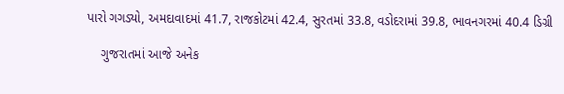પારો ગગડ્યો, અમદાવાદમાં 41.7, રાજકોટમાં 42.4, સુરતમાં 33.8, વડોદરામાં 39.8, ભાવનગરમાં 40.4 ડિગ્રી

    ગુજરાતમાં આજે અનેક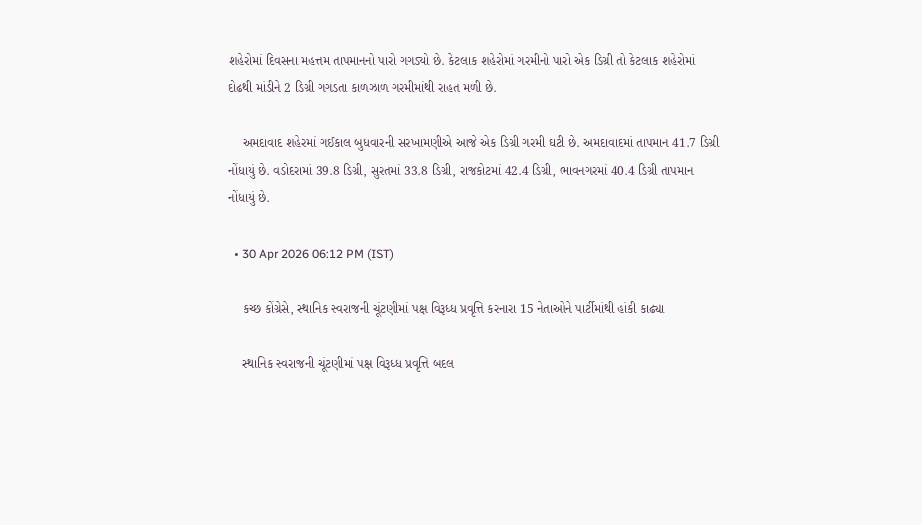શહેરોમાં દિવસના મહત્તમ તાપમાનનો પારો ગગડ્યો છે. કેટલાક શહેરોમાં ગરમીનો પારો એક ડિગ્રી તો કેટલાક શહેરોમાં દોઢથી માંડીને 2 ડિગ્રી ગગડતા કાળઝાળ ગરમીમાંથી રાહત મળી છે.

    અમદાવાદ શહેરમાં ગઈકાલ બુધવારની સરખામણીએ આજે એક ડિગ્રી ગરમી ઘટી છે. અમદાવાદમાં તાપમાન 41.7 ડિગ્રી નોંધાયું છે. વડોદરામાં 39.8 ડિગ્રી, સુરતમાં 33.8 ડિગ્રી, રાજકોટમાં 42.4 ડિગ્રી, ભાવનગરમાં 40.4 ડિગ્રી તાપમાન નોંધાયું છે.

  • 30 Apr 2026 06:12 PM (IST)

    કચ્છ કોંગ્રેસે, સ્થાનિક સ્વરાજની ચૂંટણીમાં પક્ષ વિરૂધ્ધ પ્રવૃત્તિ કરનારા 15 નેતાઓને પાર્ટીમાંથી હાંકી કાઢ્યા

    સ્થાનિક સ્વરાજની ચૂંટણીમાં પક્ષ વિરૂધ્ધ પ્રવૃત્તિ બદલ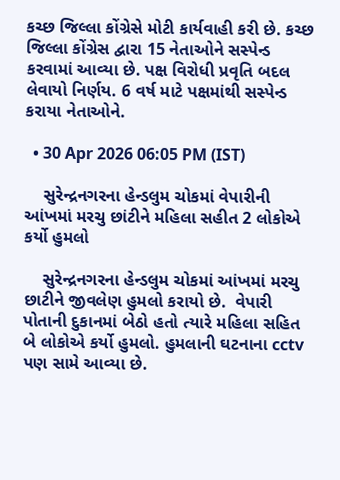કચ્છ જિલ્લા કોંગ્રેસે મોટી કાર્યવાહી કરી છે. કચ્છ જિલ્લા કોંગ્રેસ દ્વારા 15 નેતાઓને સસ્પેન્ડ કરવામાં આવ્યા છે. પક્ષ વિરોધી પ્રવૃતિ બદલ લેવાયો નિર્ણય. 6 વર્ષ માટે પક્ષમાંથી સસ્પેન્ડ કરાયા નેતાઓને.

  • 30 Apr 2026 06:05 PM (IST)

    સુરેન્દ્રનગરના હેન્ડલુમ ચોકમાં વેપારીની આંખમાં મરચુ છાંટીને મહિલા સહીત 2 લોકોએ કર્યો હુમલો

    સુરેન્દ્રનગરના હેન્ડલુમ ચોકમાં આંખમાં મરચુ છાટીને જીવલેણ હુમલો કરાયો છે.  વેપારી પોતાની દુકાનમાં બેઠો હતો ત્યારે મહિલા સહિત બે લોકોએ કર્યો હુમલો. હુમલાની ઘટનાના cctv પણ સામે આવ્યા છે.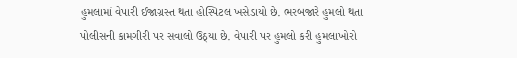હુમલામાં વેપારી ઈજાગ્રસ્ત થતા હોસ્પિટલ ખસેડાયો છે. ભરબજારે હુમલો થતા પોલીસની કામગીરી પર સવાલો ઉઠ્યા છે. વેપારી પર‌ હુમલો કરી હુમલાખોરો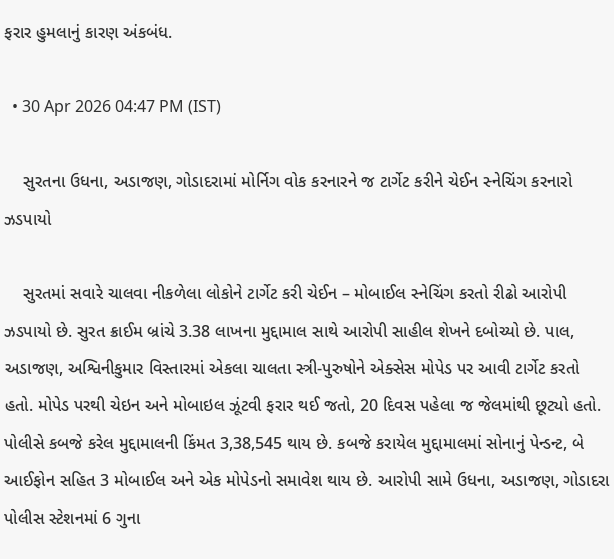ફરાર‌ હુમલાનું કારણ અંકબંધ.

  • 30 Apr 2026 04:47 PM (IST)

    સુરતના ઉધના, અડાજણ, ગોડાદરામાં મોર્નિગ વોક કરનારને જ ટાર્ગેટ કરીને ચેઈન સ્નેચિંગ કરનારો ઝડપાયો

    સુરતમાં સવારે ચાલવા નીકળેલા લોકોને ટાર્ગેટ કરી ચેઈન – મોબાઈલ સ્નેચિંગ કરતો રીઢો આરોપી ઝડપાયો છે. સુરત ક્રાઈમ બ્રાંચે 3.38 લાખના મુદ્દામાલ સાથે આરોપી સાહીલ શેખને દબોચ્યો છે. પાલ, અડાજણ, અશ્વિનીકુમાર વિસ્તારમાં એકલા ચાલતા સ્ત્રી-પુરુષોને એક્સેસ મોપેડ પર આવી ટાર્ગેટ કરતો હતો. મોપેડ પરથી ચેઇન અને મોબાઇલ ઝૂંટવી ફરાર થઈ જતો, 20 દિવસ પહેલા જ જેલમાંથી છૂટ્યો હતો. પોલીસે કબજે કરેલ મુદ્દામાલની કિંમત 3,38,545 થાય છે. કબજે કરાયેલ મુદ્દામાલમાં સોનાનું પેન્ડન્ટ, બે આઈફોન સહિત 3 મોબાઈલ અને એક મોપેડનો સમાવેશ થાય છે. આરોપી સામે ઉધના, અડાજણ, ગોડાદરા પોલીસ સ્ટેશનમાં 6 ગુના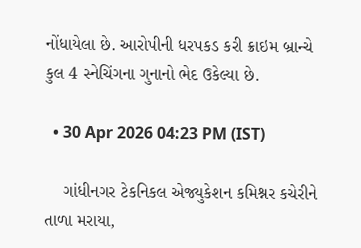નોંધાયેલા છે. આરોપીની ધરપકડ કરી ક્રાઇમ બ્રાન્ચે કુલ 4 સ્નેચિંગના ગુનાનો ભેદ ઉકેલ્યા છે.

  • 30 Apr 2026 04:23 PM (IST)

    ગાંધીનગર ટેકનિકલ એજ્યુકેશન કમિશ્નર કચેરીને તાળા મરાયા,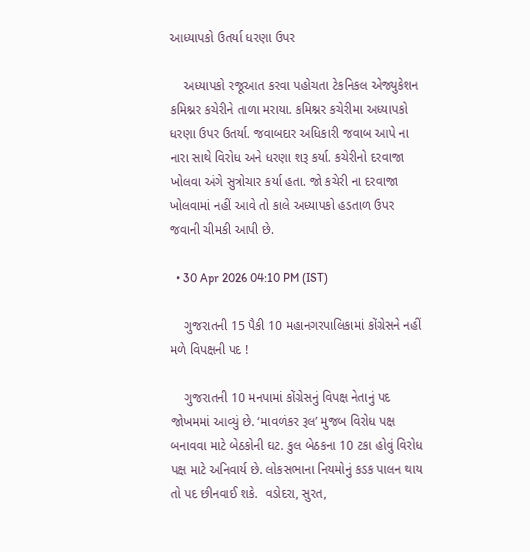આધ્યાપકો ઉતર્યા ધરણા ઉપર

    અધ્યાપકો રજૂઆત કરવા પહોચતા ટેકનિકલ એજ્યુકેશન કમિશ્નર કચેરીને તાળા મરાયા. કમિશ્નર કચેરીમા અધ્યાપકો ધરણા ઉપર ઉતર્યા. જવાબદાર અધિકારી જવાબ આપે ના નારા સાથે વિરોધ અને ધરણા શરૂ કર્યા. કચેરીનો દરવાજા ખોલવા અંગે સુત્રોચાર કર્યા હતા. જો કચેરી ના દરવાજા ખોલવામાં નહીં આવે તો કાલે અધ્યાપકો હડતાળ ઉપર જવાની ચીમકી આપી છે.

  • 30 Apr 2026 04:10 PM (IST)

    ગુજરાતની 15 પૈકી 10 મહાનગરપાલિકામાં કોંગ્રેસને નહીં મળે વિપક્ષની પદ !

    ગુજરાતની 10 મનપામાં કોંગ્રેસનું વિપક્ષ નેતાનું પદ જોખમમાં આવ્યું છે. ‘માવળંકર રૂલ’ મુજબ વિરોધ પક્ષ બનાવવા માટે બેઠકોની ઘટ. કુલ બેઠકના 10 ટકા હોવું વિરોધ પક્ષ માટે અનિવાર્ય છે. લોકસભાના નિયમોનું કડક પાલન થાય તો પદ છીનવાઈ શકે.  વડોદરા, સુરત,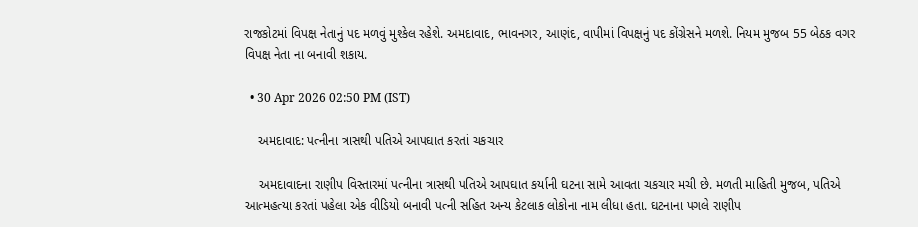રાજકોટમાં વિપક્ષ નેતાનું પદ મળવું મુશ્કેલ રહેશે. અમદાવાદ, ભાવનગર, આણંદ, વાપીમાં વિપક્ષનું પદ કોંગ્રેસને મળશે. નિયમ મુજબ 55 બેઠક વગર વિપક્ષ નેતા ના બનાવી શકાય.

  • 30 Apr 2026 02:50 PM (IST)

    અમદાવાદ: પત્નીના ત્રાસથી પતિએ આપઘાત કરતાં ચકચાર

    અમદાવાદના રાણીપ વિસ્તારમાં પત્નીના ત્રાસથી પતિએ આપઘાત કર્યાની ઘટના સામે આવતા ચકચાર મચી છે. મળતી માહિતી મુજબ, પતિએ આત્મહત્યા કરતાં પહેલા એક વીડિયો બનાવી પત્ની સહિત અન્ય કેટલાક લોકોના નામ લીધા હતા. ઘટનાના પગલે રાણીપ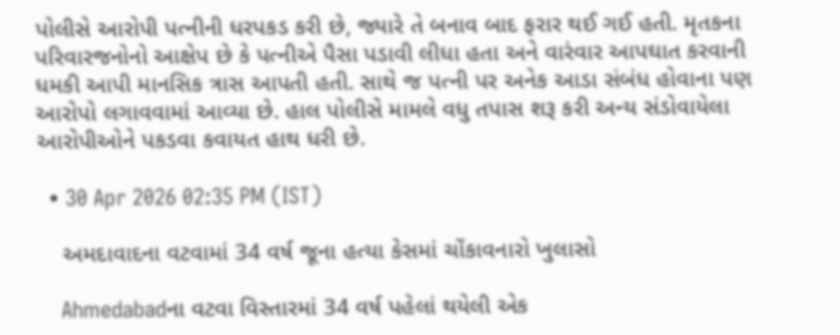પોલીસે આરોપી પત્નીની ધરપકડ કરી છે, જ્યારે તે બનાવ બાદ ફરાર થઈ ગઈ હતી. મૃતકના પરિવારજનોનો આક્ષેપ છે કે પત્નીએ પૈસા પડાવી લીધા હતા અને વારંવાર આપઘાત કરવાની ધમકી આપી માનસિક ત્રાસ આપતી હતી. સાથે જ પત્ની પર અનેક આડા સંબંધ હોવાના પણ આરોપો લગાવવામાં આવ્યા છે. હાલ પોલીસે મામલે વધુ તપાસ શરૂ કરી અન્ય સંડોવાયેલા આરોપીઓને પકડવા કવાયત હાથ ધરી છે.

  • 30 Apr 2026 02:35 PM (IST)

    અમદાવાદના વટવામાં 34 વર્ષ જૂના હત્યા કેસમાં ચોંકાવનારો ખુલાસો

    Ahmedabadના વટવા વિસ્તારમાં 34 વર્ષ પહેલાં થયેલી એક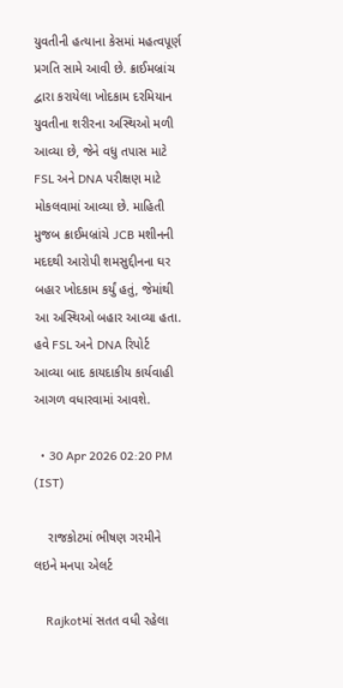યુવતીની હત્યાના કેસમાં મહત્વપૂર્ણ પ્રગતિ સામે આવી છે. ક્રાઈમબ્રાંચ દ્વારા કરાયેલા ખોદકામ દરમિયાન યુવતીના શરીરના અસ્થિઓ મળી આવ્યા છે, જેને વધુ તપાસ માટે FSL અને DNA પરીક્ષણ માટે મોકલવામાં આવ્યા છે. માહિતી મુજબ ક્રાઈમબ્રાંચે JCB મશીનની મદદથી આરોપી શમસુદ્દીનના ઘર બહાર ખોદકામ કર્યું હતું, જેમાંથી આ અસ્થિઓ બહાર આવ્યા હતા. હવે FSL અને DNA રિપોર્ટ આવ્યા બાદ કાયદાકીય કાર્યવાહી આગળ વધારવામાં આવશે.

  • 30 Apr 2026 02:20 PM (IST)

    રાજકોટમાં ભીષણ ગરમીને લઇને મનપા એલર્ટ

    Rajkotમાં સતત વધી રહેલા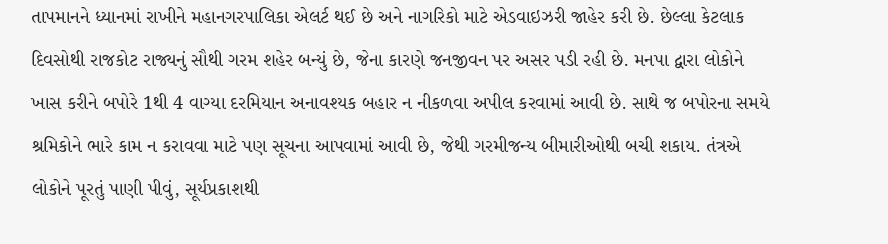તાપમાનને ધ્યાનમાં રાખીને મહાનગરપાલિકા એલર્ટ થઈ છે અને નાગરિકો માટે એડવાઇઝરી જાહેર કરી છે. છેલ્લા કેટલાક દિવસોથી રાજકોટ રાજ્યનું સૌથી ગરમ શહેર બન્યું છે, જેના કારણે જનજીવન પર અસર પડી રહી છે. મનપા દ્વારા લોકોને ખાસ કરીને બપોરે 1થી 4 વાગ્યા દરમિયાન અનાવશ્યક બહાર ન નીકળવા અપીલ કરવામાં આવી છે. સાથે જ બપોરના સમયે શ્રમિકોને ભારે કામ ન કરાવવા માટે પણ સૂચના આપવામાં આવી છે, જેથી ગરમીજન્ય બીમારીઓથી બચી શકાય. તંત્રએ લોકોને પૂરતું પાણી પીવું, સૂર્યપ્રકાશથી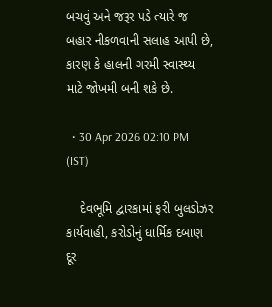બચવું અને જરૂર પડે ત્યારે જ બહાર નીકળવાની સલાહ આપી છે, કારણ કે હાલની ગરમી સ્વાસ્થ્ય માટે જોખમી બની શકે છે.

  • 30 Apr 2026 02:10 PM (IST)

    દેવભૂમિ દ્વારકામાં ફરી બુલડોઝર કાર્યવાહી, કરોડોનું ધાર્મિક દબાણ દૂર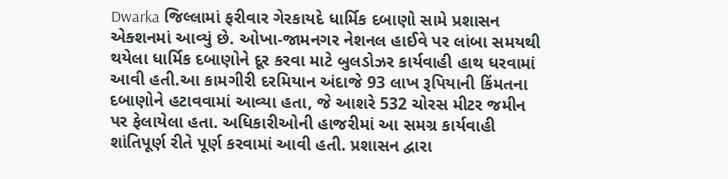Dwarka જિલ્લામાં ફરીવાર ગેરકાયદે ધાર્મિક દબાણો સામે પ્રશાસન એક્શનમાં આવ્યું છે. ઓખા-જામનગર નેશનલ હાઈવે પર લાંબા સમયથી થયેલા ધાર્મિક દબાણોને દૂર કરવા માટે બુલડોઝર કાર્યવાહી હાથ ધરવામાં આવી હતી.આ કામગીરી દરમિયાન અંદાજે 93 લાખ રૂપિયાની કિંમતના દબાણોને હટાવવામાં આવ્યા હતા, જે આશરે 532 ચોરસ મીટર જમીન પર ફેલાયેલા હતા. અધિકારીઓની હાજરીમાં આ સમગ્ર કાર્યવાહી શાંતિપૂર્ણ રીતે પૂર્ણ કરવામાં આવી હતી. પ્રશાસન દ્વારા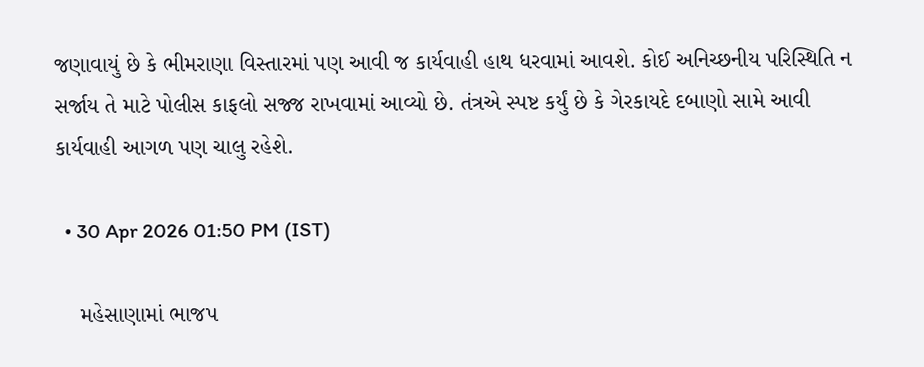જણાવાયું છે કે ભીમરાણા વિસ્તારમાં પણ આવી જ કાર્યવાહી હાથ ધરવામાં આવશે. કોઈ અનિચ્છનીય પરિસ્થિતિ ન સર્જાય તે માટે પોલીસ કાફલો સજ્જ રાખવામાં આવ્યો છે. તંત્રએ સ્પષ્ટ કર્યું છે કે ગેરકાયદે દબાણો સામે આવી કાર્યવાહી આગળ પણ ચાલુ રહેશે.

  • 30 Apr 2026 01:50 PM (IST)

    મહેસાણામાં ભાજપ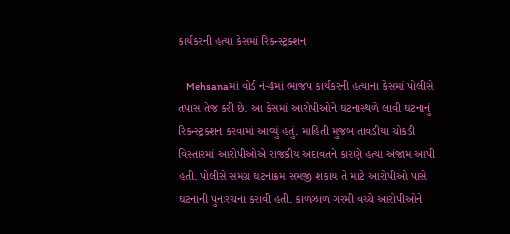કાર્યકરની હત્યા કેસમાં રિકન્સ્ટ્રક્શન

    Mehsanaમાં વોર્ડ નં-4માં ભાજપ કાર્યકરની હત્યાના કેસમાં પોલીસે તપાસ તેજ કરી છે. આ કેસમાં આરોપીઓને ઘટનાસ્થળે લાવી ઘટનાનું રિકન્સ્ટ્રક્શન કરવામાં આવ્યું હતું. માહિતી મુજબ તાવડીયા ચોકડી વિસ્તારમાં આરોપીઓએ રાજકીય અદાવતને કારણે હત્યા અંજામ આપી હતી. પોલીસે સમગ્ર ઘટનાક્રમ સમજી શકાય તે માટે આરોપીઓ પાસે ઘટનાની પુનઃરચના કરાવી હતી. કાળઝાળ ગરમી વચ્ચે આરોપીઓને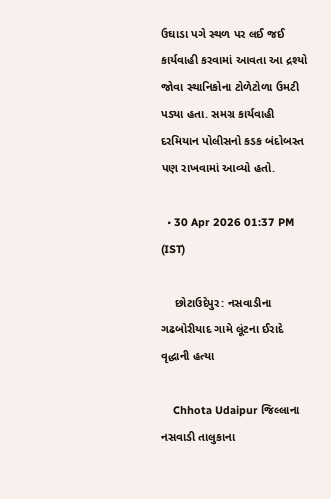ઉઘાડા પગે સ્થળ પર લઈ જઈ કાર્યવાહી કરવામાં આવતા આ દ્રશ્યો જોવા સ્થાનિકોના ટોળેટોળા ઉમટી પડ્યા હતા. સમગ્ર કાર્યવાહી દરમિયાન પોલીસનો કડક બંદોબસ્ત પણ રાખવામાં આવ્યો હતો.

  • 30 Apr 2026 01:37 PM (IST)

    છોટાઉદેપુર: નસવાડીના ગઢબોરીયાદ ગામે લૂંટના ઈરાદે વૃદ્ધાની હત્યા

    Chhota Udaipur જિલ્લાના નસવાડી તાલુકાના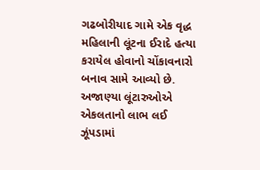ગઢબોરીયાદ ગામે એક વૃદ્ધ મહિલાની લૂંટના ઈરાદે હત્યા કરાયેલ હોવાનો ચોંકાવનારો બનાવ સામે આવ્યો છે. અજાણ્યા લૂંટારુઓએ એકલતાનો લાભ લઈ ઝૂંપડામાં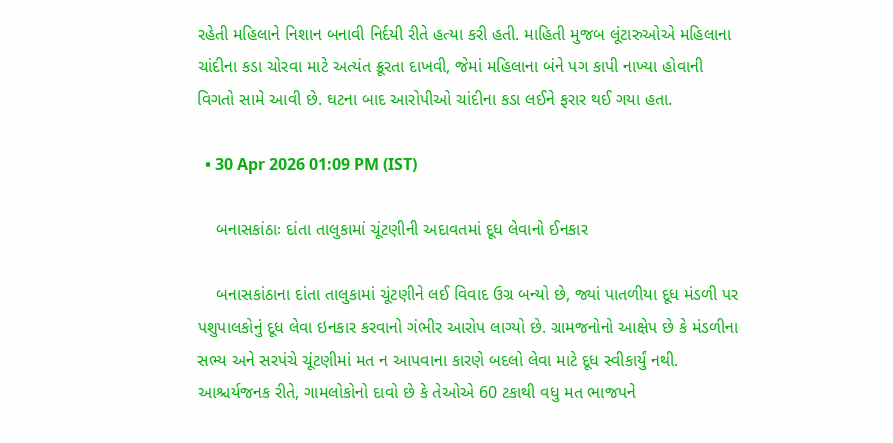રહેતી મહિલાને નિશાન બનાવી નિર્દયી રીતે હત્યા કરી હતી. માહિતી મુજબ લૂંટારુઓએ મહિલાના ચાંદીના કડા ચોરવા માટે અત્યંત ક્રૂરતા દાખવી, જેમાં મહિલાના બંને પગ કાપી નાખ્યા હોવાની વિગતો સામે આવી છે. ઘટના બાદ આરોપીઓ ચાંદીના કડા લઈને ફરાર થઈ ગયા હતા.

  • 30 Apr 2026 01:09 PM (IST)

    બનાસકાંઠાઃ દાંતા તાલુકામાં ચૂંટણીની અદાવતમાં દૂધ લેવાનો ઈનકાર

    બનાસકાંઠાના દાંતા તાલુકામાં ચૂંટણીને લઈ વિવાદ ઉગ્ર બન્યો છે, જ્યાં પાતળીયા દૂધ મંડળી પર પશુપાલકોનું દૂધ લેવા ઇનકાર કરવાનો ગંભીર આરોપ લાગ્યો છે. ગ્રામજનોનો આક્ષેપ છે કે મંડળીના સભ્ય અને સરપંચે ચૂંટણીમાં મત ન આપવાના કારણે બદલો લેવા માટે દૂધ સ્વીકાર્યું નથી. આશ્ચર્યજનક રીતે, ગામલોકોનો દાવો છે કે તેઓએ 60 ટકાથી વધુ મત ભાજપને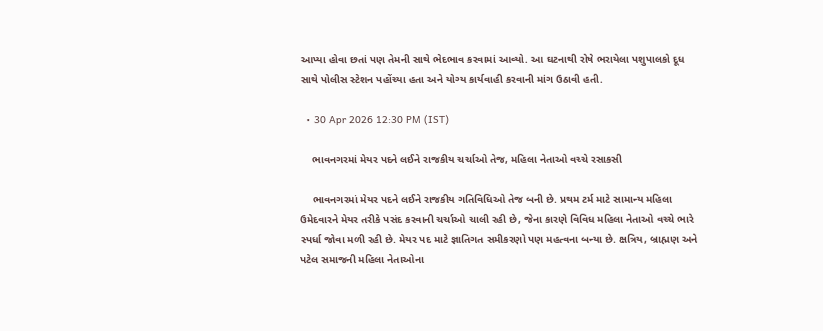આપ્યા હોવા છતાં પણ તેમની સાથે ભેદભાવ કરવામાં આવ્યો. આ ઘટનાથી રોષે ભરાયેલા પશુપાલકો દૂધ સાથે પોલીસ સ્ટેશન પહોંચ્યા હતા અને યોગ્ય કાર્યવાહી કરવાની માંગ ઉઠાવી હતી.

  • 30 Apr 2026 12:30 PM (IST)

    ભાવનગરમાં મેયર પદને લઈને રાજકીય ચર્ચાઓ તેજ, મહિલા નેતાઓ વચ્ચે રસાકસી

    ભાવનગરમાં મેયર પદને લઈને રાજકીય ગતિવિધિઓ તેજ બની છે. પ્રથમ ટર્મ માટે સામાન્ય મહિલા ઉમેદવારને મેયર તરીકે પસંદ કરવાની ચર્ચાઓ ચાલી રહી છે, જેના કારણે વિવિધ મહિલા નેતાઓ વચ્ચે ભારે સ્પર્ધા જોવા મળી રહી છે. મેયર પદ માટે જ્ઞાતિગત સમીકરણો પણ મહત્વના બન્યા છે. ક્ષત્રિય, બ્રાહ્મણ અને પટેલ સમાજની મહિલા નેતાઓના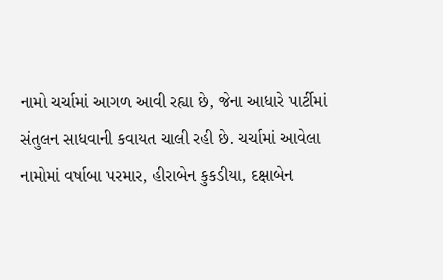નામો ચર્ચામાં આગળ આવી રહ્યા છે, જેના આધારે પાર્ટીમાં સંતુલન સાધવાની કવાયત ચાલી રહી છે. ચર્ચામાં આવેલા નામોમાં વર્ષાબા પરમાર, હીરાબેન કુકડીયા, દક્ષાબેન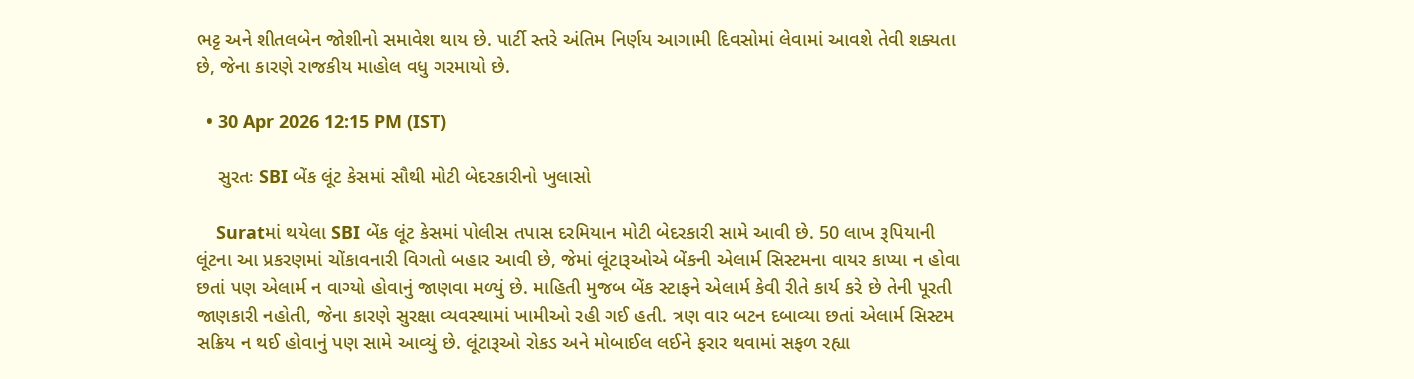ભટ્ટ અને શીતલબેન જોશીનો સમાવેશ થાય છે. પાર્ટી સ્તરે અંતિમ નિર્ણય આગામી દિવસોમાં લેવામાં આવશે તેવી શક્યતા છે, જેના કારણે રાજકીય માહોલ વધુ ગરમાયો છે.

  • 30 Apr 2026 12:15 PM (IST)

    સુરતઃ SBI બેંક લૂંટ કેસમાં સૌથી મોટી બેદરકારીનો ખુલાસો

    Suratમાં થયેલા SBI બેંક લૂંટ કેસમાં પોલીસ તપાસ દરમિયાન મોટી બેદરકારી સામે આવી છે. 50 લાખ રૂપિયાની લૂંટના આ પ્રકરણમાં ચોંકાવનારી વિગતો બહાર આવી છે, જેમાં લૂંટારૂઓએ બેંકની એલાર્મ સિસ્ટમના વાયર કાપ્યા ન હોવા છતાં પણ એલાર્મ ન વાગ્યો હોવાનું જાણવા મળ્યું છે. માહિતી મુજબ બેંક સ્ટાફને એલાર્મ કેવી રીતે કાર્ય કરે છે તેની પૂરતી જાણકારી નહોતી, જેના કારણે સુરક્ષા વ્યવસ્થામાં ખામીઓ રહી ગઈ હતી. ત્રણ વાર બટન દબાવ્યા છતાં એલાર્મ સિસ્ટમ સક્રિય ન થઈ હોવાનું પણ સામે આવ્યું છે. લૂંટારૂઓ રોકડ અને મોબાઈલ લઈને ફરાર થવામાં સફળ રહ્યા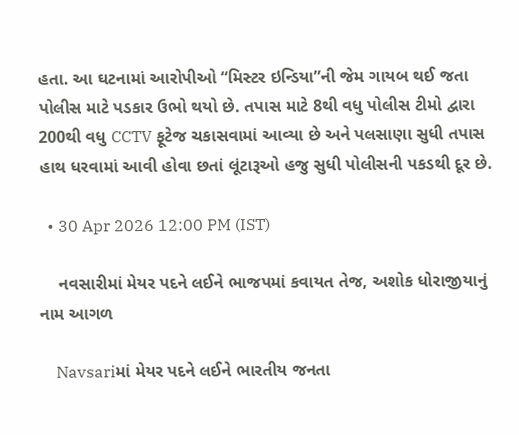હતા. આ ઘટનામાં આરોપીઓ “મિસ્ટર ઇન્ડિયા”ની જેમ ગાયબ થઈ જતા પોલીસ માટે પડકાર ઉભો થયો છે. તપાસ માટે 8થી વધુ પોલીસ ટીમો દ્વારા 200થી વધુ CCTV ફૂટેજ ચકાસવામાં આવ્યા છે અને પલસાણા સુધી તપાસ હાથ ધરવામાં આવી હોવા છતાં લૂંટારૂઓ હજુ સુધી પોલીસની પકડથી દૂર છે.

  • 30 Apr 2026 12:00 PM (IST)

    નવસારીમાં મેયર પદને લઈને ભાજપમાં કવાયત તેજ, અશોક ધોરાજીયાનું નામ આગળ

    Navsariમાં મેયર પદને લઈને ભારતીય જનતા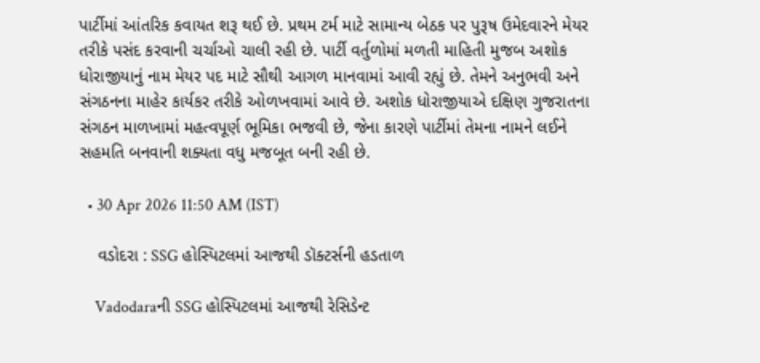પાર્ટીમાં આંતરિક કવાયત શરૂ થઈ છે. પ્રથમ ટર્મ માટે સામાન્ય બેઠક પર પુરૂષ ઉમેદવારને મેયર તરીકે પસંદ કરવાની ચર્ચાઓ ચાલી રહી છે. પાર્ટી વર્તુળોમાં મળતી માહિતી મુજબ અશોક ધોરાજીયાનું નામ મેયર પદ માટે સૌથી આગળ માનવામાં આવી રહ્યું છે. તેમને અનુભવી અને સંગઠનના માહેર કાર્યકર તરીકે ઓળખવામાં આવે છે. અશોક ધોરાજીયાએ દક્ષિણ ગુજરાતના સંગઠન માળખામાં મહત્વપૂર્ણ ભૂમિકા ભજવી છે, જેના કારણે પાર્ટીમાં તેમના નામને લઈને સહમતિ બનવાની શક્યતા વધુ મજબૂત બની રહી છે.

  • 30 Apr 2026 11:50 AM (IST)

    વડોદરા : SSG હોસ્પિટલમાં આજથી ડૉક્ટર્સની હડતાળ

    Vadodaraની SSG હોસ્પિટલમાં આજથી રેસિડેન્ટ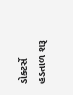ડોક્ટર્સે હડતાળ શરૂ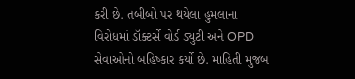કરી છે. તબીબો પર થયેલા હુમલાના વિરોધમાં ડૉક્ટર્સે વોર્ડ ડ્યુટી અને OPD સેવાઓનો બહિષ્કાર કર્યો છે. માહિતી મુજબ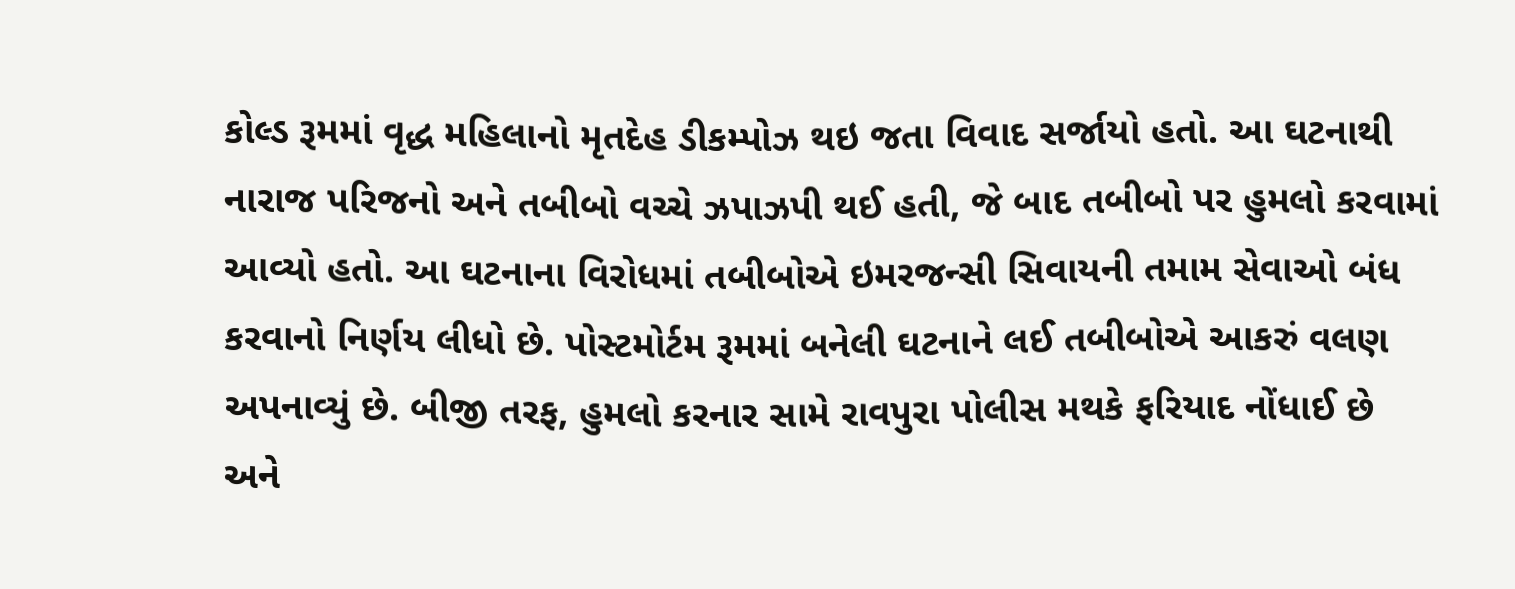કોલ્ડ રૂમમાં વૃદ્ધ મહિલાનો મૃતદેહ ડીકમ્પોઝ થઇ જતા વિવાદ સર્જાયો હતો. આ ઘટનાથી નારાજ પરિજનો અને તબીબો વચ્ચે ઝપાઝપી થઈ હતી, જે બાદ તબીબો પર હુમલો કરવામાં આવ્યો હતો. આ ઘટનાના વિરોધમાં તબીબોએ ઇમરજન્સી સિવાયની તમામ સેવાઓ બંધ કરવાનો નિર્ણય લીધો છે. પોસ્ટમોર્ટમ રૂમમાં બનેલી ઘટનાને લઈ તબીબોએ આકરું વલણ અપનાવ્યું છે. બીજી તરફ, હુમલો કરનાર સામે રાવપુરા પોલીસ મથકે ફરિયાદ નોંધાઈ છે અને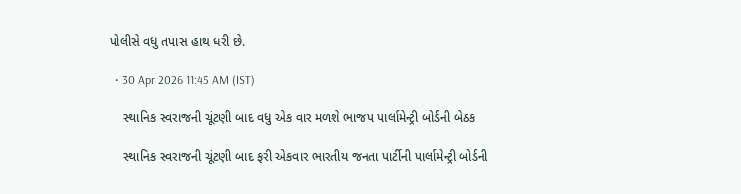પોલીસે વધુ તપાસ હાથ ધરી છે.

  • 30 Apr 2026 11:45 AM (IST)

    સ્થાનિક સ્વરાજની ચૂંટણી બાદ વધુ એક વાર મળશે ભાજપ પાર્લામેન્ટ્રી બોર્ડની બેઠક

    સ્થાનિક સ્વરાજની ચૂંટણી બાદ ફરી એકવાર ભારતીય જનતા પાર્ટીની પાર્લામેન્ટ્રી બોર્ડની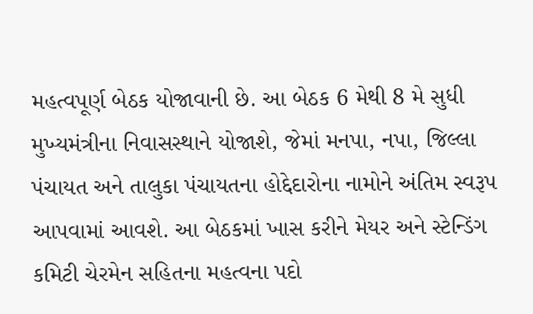મહત્વપૂર્ણ બેઠક યોજાવાની છે. આ બેઠક 6 મેથી 8 મે સુધી મુખ્યમંત્રીના નિવાસસ્થાને યોજાશે, જેમાં મનપા, નપા, જિલ્લા પંચાયત અને તાલુકા પંચાયતના હોદ્દેદારોના નામોને અંતિમ સ્વરૂપ આપવામાં આવશે. આ બેઠકમાં ખાસ કરીને મેયર અને સ્ટેન્ડિંગ કમિટી ચેરમેન સહિતના મહત્વના પદો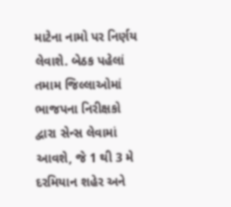માટેના નામો પર નિર્ણય લેવાશે. બેઠક પહેલાં તમામ જિલ્લાઓમાં ભાજપના નિરીક્ષકો દ્વારા સેન્સ લેવામાં આવશે, જે 1 થી 3 મે દરમિયાન શહેર અને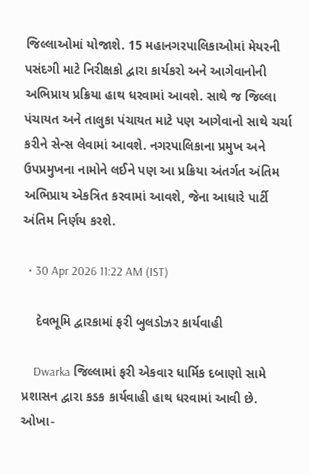જિલ્લાઓમાં યોજાશે. 15 મહાનગરપાલિકાઓમાં મેયરની પસંદગી માટે નિરીક્ષકો દ્વારા કાર્યકરો અને આગેવાનોની અભિપ્રાય પ્રક્રિયા હાથ ધરવામાં આવશે. સાથે જ જિલ્લા પંચાયત અને તાલુકા પંચાયત માટે પણ આગેવાનો સાથે ચર્ચા કરીને સેન્સ લેવામાં આવશે. નગરપાલિકાના પ્રમુખ અને ઉપપ્રમુખના નામોને લઈને પણ આ પ્રક્રિયા અંતર્ગત અંતિમ અભિપ્રાય એકત્રિત કરવામાં આવશે, જેના આધારે પાર્ટી અંતિમ નિર્ણય કરશે.

  • 30 Apr 2026 11:22 AM (IST)

    દેવભૂમિ દ્વારકામાં ફરી બુલડોઝર કાર્યવાહી

    Dwarka જિલ્લામાં ફરી એકવાર ધાર્મિક દબાણો સામે પ્રશાસન દ્વારા કડક કાર્યવાહી હાથ ધરવામાં આવી છે. ઓખા-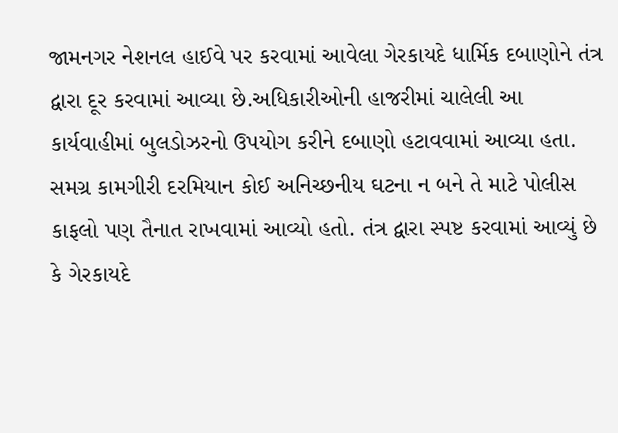જામનગર નેશનલ હાઈવે પર કરવામાં આવેલા ગેરકાયદે ધાર્મિક દબાણોને તંત્ર દ્વારા દૂર કરવામાં આવ્યા છે.અધિકારીઓની હાજરીમાં ચાલેલી આ કાર્યવાહીમાં બુલડોઝરનો ઉપયોગ કરીને દબાણો હટાવવામાં આવ્યા હતા. સમગ્ર કામગીરી દરમિયાન કોઈ અનિચ્છનીય ઘટના ન બને તે માટે પોલીસ કાફલો પણ તૈનાત રાખવામાં આવ્યો હતો. તંત્ર દ્વારા સ્પષ્ટ કરવામાં આવ્યું છે કે ગેરકાયદે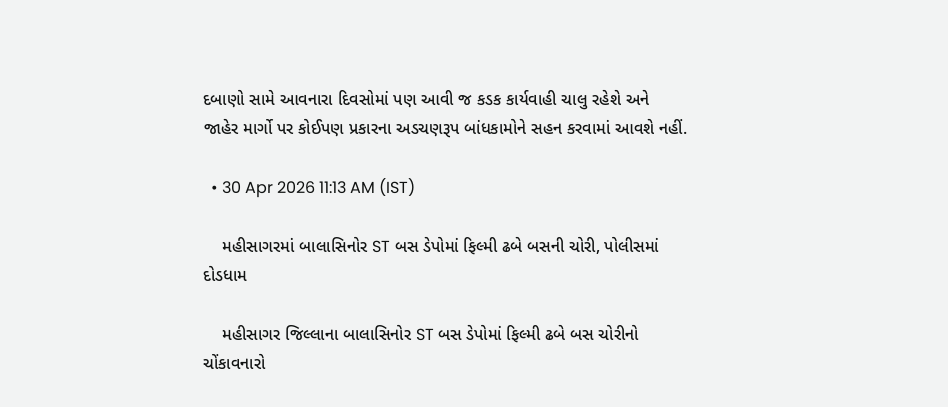દબાણો સામે આવનારા દિવસોમાં પણ આવી જ કડક કાર્યવાહી ચાલુ રહેશે અને જાહેર માર્ગો પર કોઈપણ પ્રકારના અડચણરૂપ બાંધકામોને સહન કરવામાં આવશે નહીં.

  • 30 Apr 2026 11:13 AM (IST)

    મહીસાગરમાં બાલાસિનોર ST બસ ડેપોમાં ફિલ્મી ઢબે બસની ચોરી, પોલીસમાં દોડધામ

    મહીસાગર જિલ્લાના બાલાસિનોર ST બસ ડેપોમાં ફિલ્મી ઢબે બસ ચોરીનો ચોંકાવનારો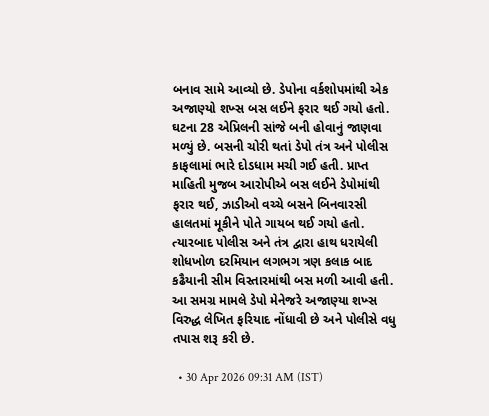બનાવ સામે આવ્યો છે. ડેપોના વર્કશોપમાંથી એક અજાણ્યો શખ્સ બસ લઈને ફરાર થઈ ગયો હતો. ઘટના 28 એપ્રિલની સાંજે બની હોવાનું જાણવા મળ્યું છે. બસની ચોરી થતાં ડેપો તંત્ર અને પોલીસ કાફલામાં ભારે દોડધામ મચી ગઈ હતી. પ્રાપ્ત માહિતી મુજબ આરોપીએ બસ લઈને ડેપોમાંથી ફરાર થઈ, ઝાડીઓ વચ્ચે બસને બિનવારસી હાલતમાં મૂકીને પોતે ગાયબ થઈ ગયો હતો. ત્યારબાદ પોલીસ અને તંત્ર દ્વારા હાથ ધરાયેલી શોધખોળ દરમિયાન લગભગ ત્રણ કલાક બાદ કઢૈયાની સીમ વિસ્તારમાંથી બસ મળી આવી હતી. આ સમગ્ર મામલે ડેપો મેનેજરે અજાણ્યા શખ્સ વિરુદ્ધ લેખિત ફરિયાદ નોંધાવી છે અને પોલીસે વધુ તપાસ શરૂ કરી છે.

  • 30 Apr 2026 09:31 AM (IST)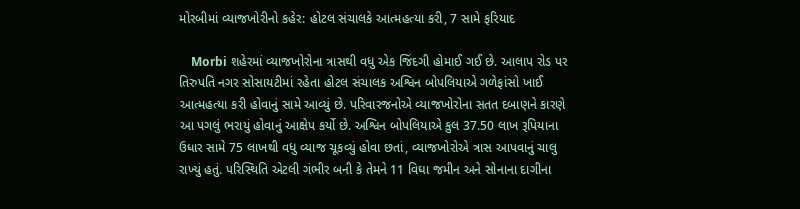મોરબીમાં વ્યાજખોરીનો કહેર: હોટલ સંચાલકે આત્મહત્યા કરી, 7 સામે ફરિયાદ

    Morbi શહેરમાં વ્યાજખોરોના ત્રાસથી વધુ એક જિંદગી હોમાઈ ગઈ છે. આલાપ રોડ પર તિરુપતિ નગર સોસાયટીમાં રહેતા હોટલ સંચાલક અશ્વિન બોપલિયાએ ગળેફાંસો ખાઈ આત્મહત્યા કરી હોવાનું સામે આવ્યું છે. પરિવારજનોએ વ્યાજખોરોના સતત દબાણને કારણે આ પગલું ભરાયું હોવાનું આક્ષેપ કર્યો છે. અશ્વિન બોપલિયાએ કુલ 37.50 લાખ રૂપિયાના ઉધાર સામે 75 લાખથી વધુ વ્યાજ ચૂકવ્યું હોવા છતાં, વ્યાજખોરોએ ત્રાસ આપવાનું ચાલુ રાખ્યું હતું. પરિસ્થિતિ એટલી ગંભીર બની કે તેમને 11 વિઘા જમીન અને સોનાના દાગીના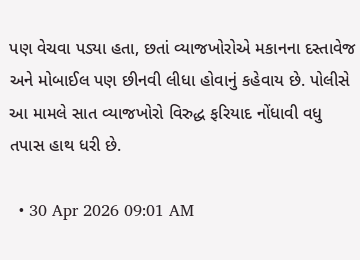પણ વેચવા પડ્યા હતા, છતાં વ્યાજખોરોએ મકાનના દસ્તાવેજ અને મોબાઈલ પણ છીનવી લીધા હોવાનું કહેવાય છે. પોલીસે આ મામલે સાત વ્યાજખોરો વિરુદ્ધ ફરિયાદ નોંધાવી વધુ તપાસ હાથ ધરી છે.

  • 30 Apr 2026 09:01 AM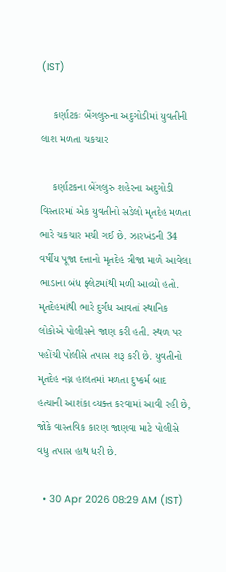(IST)

    કર્ણાટકઃ બેંગલુરુના અદુગોડીમાં યુવતીની લાશ મળતા ચકચાર

    કર્ણાટકના બેંગલુરુ શહેરના અદુગોડી વિસ્તારમાં એક યુવતીનો સડેલો મૃતદેહ મળતા ભારે ચકચાર મચી ગઈ છે. ઝારખંડની 34 વર્ષીય પૂજા દત્તાનો મૃતદેહ ત્રીજા માળે આવેલા ભાડાના બંધ ફ્લેટમાંથી મળી આવ્યો હતો. મૃતદેહમાંથી ભારે દુર્ગંધ આવતાં સ્થાનિક લોકોએ પોલીસને જાણ કરી હતી. સ્થળ પર પહોંચી પોલીસે તપાસ શરૂ કરી છે. યુવતીનો મૃતદેહ નગ્ન હાલતમાં મળતા દુષ્કર્મ બાદ હત્યાની આશંકા વ્યક્ત કરવામાં આવી રહી છે, જોકે વાસ્તવિક કારણ જાણવા માટે પોલીસે વધુ તપાસ હાથ ધરી છે.

  • 30 Apr 2026 08:29 AM (IST)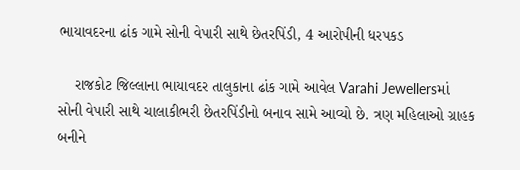ભાયાવદરના ઢાંક ગામે સોની વેપારી સાથે છેતરપિંડી, 4 આરોપીની ધરપકડ

    રાજકોટ જિલ્લાના ભાયાવદર તાલુકાના ઢાંક ગામે આવેલ Varahi Jewellersમાં સોની વેપારી સાથે ચાલાકીભરી છેતરપિંડીનો બનાવ સામે આવ્યો છે. ત્રણ મહિલાઓ ગ્રાહક બનીને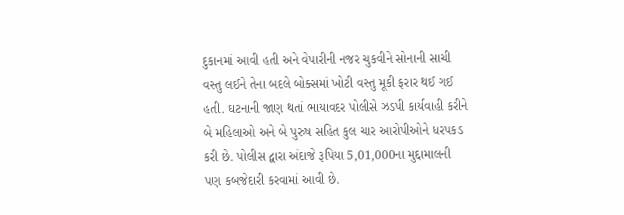દુકાનમાં આવી હતી અને વેપારીની નજર ચુકવીને સોનાની સાચી વસ્તુ લઈને તેના બદલે બોક્સમાં ખોટી વસ્તુ મૂકી ફરાર થઈ ગઈ હતી. ઘટનાની જાણ થતાં ભાયાવદર પોલીસે ઝડપી કાર્યવાહી કરીને બે મહિલાઓ અને બે પુરુષ સહિત કુલ ચાર આરોપીઓને ધરપકડ કરી છે. પોલીસ દ્વારા અંદાજે રૂપિયા 5,01,000ના મુદ્દામાલની પણ કબજેદારી કરવામાં આવી છે.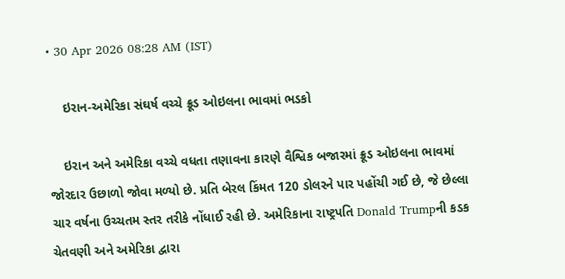• 30 Apr 2026 08:28 AM (IST)

    ઇરાન-અમેરિકા સંઘર્ષ વચ્ચે ક્રૂડ ઓઇલના ભાવમાં ભડકો

    ઇરાન અને અમેરિકા વચ્ચે વધતા તણાવના કારણે વૈશ્વિક બજારમાં ક્રૂડ ઓઇલના ભાવમાં જોરદાર ઉછાળો જોવા મળ્યો છે. પ્રતિ બેરલ કિંમત 120 ડોલરને પાર પહોંચી ગઈ છે, જે છેલ્લા ચાર વર્ષના ઉચ્ચતમ સ્તર તરીકે નોંધાઈ રહી છે. અમેરિકાના રાષ્ટ્રપતિ Donald Trumpની કડક ચેતવણી અને અમેરિકા દ્વારા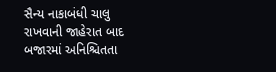સૈન્ય નાકાબંધી ચાલુ રાખવાની જાહેરાત બાદ બજારમાં અનિશ્ચિતતા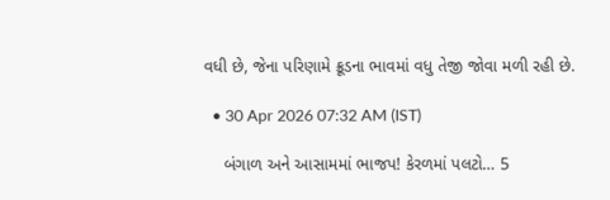વધી છે, જેના પરિણામે ક્રૂડના ભાવમાં વધુ તેજી જોવા મળી રહી છે.

  • 30 Apr 2026 07:32 AM (IST)

    બંગાળ અને આસામમાં ભાજપ! કેરળમાં પલટો… 5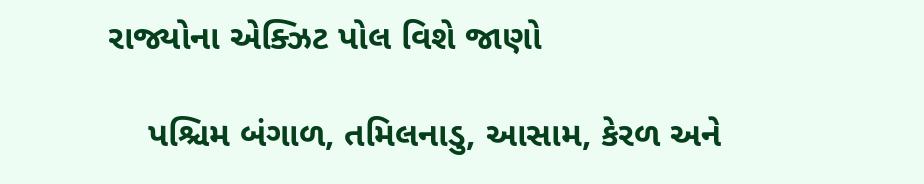રાજ્યોના એક્ઝિટ પોલ વિશે જાણો

    પશ્ચિમ બંગાળ, તમિલનાડુ, આસામ, કેરળ અને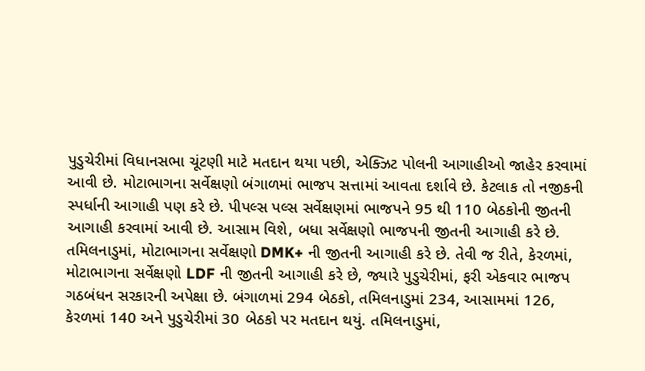પુડુચેરીમાં વિધાનસભા ચૂંટણી માટે મતદાન થયા પછી, એક્ઝિટ પોલની આગાહીઓ જાહેર કરવામાં આવી છે. મોટાભાગના સર્વેક્ષણો બંગાળમાં ભાજપ સત્તામાં આવતા દર્શાવે છે. કેટલાક તો નજીકની સ્પર્ધાની આગાહી પણ કરે છે. પીપલ્સ પલ્સ સર્વેક્ષણમાં ભાજપને 95 થી 110 બેઠકોની જીતની આગાહી કરવામાં આવી છે. આસામ વિશે, બધા સર્વેક્ષણો ભાજપની જીતની આગાહી કરે છે. તમિલનાડુમાં, મોટાભાગના સર્વેક્ષણો DMK+ ની જીતની આગાહી કરે છે. તેવી જ રીતે, કેરળમાં, મોટાભાગના સર્વેક્ષણો LDF ની જીતની આગાહી કરે છે, જ્યારે પુડુચેરીમાં, ફરી એકવાર ભાજપ ગઠબંધન સરકારની અપેક્ષા છે. બંગાળમાં 294 બેઠકો, તમિલનાડુમાં 234, આસામમાં 126, કેરળમાં 140 અને પુડુચેરીમાં 30 બેઠકો પર મતદાન થયું. તમિલનાડુમાં,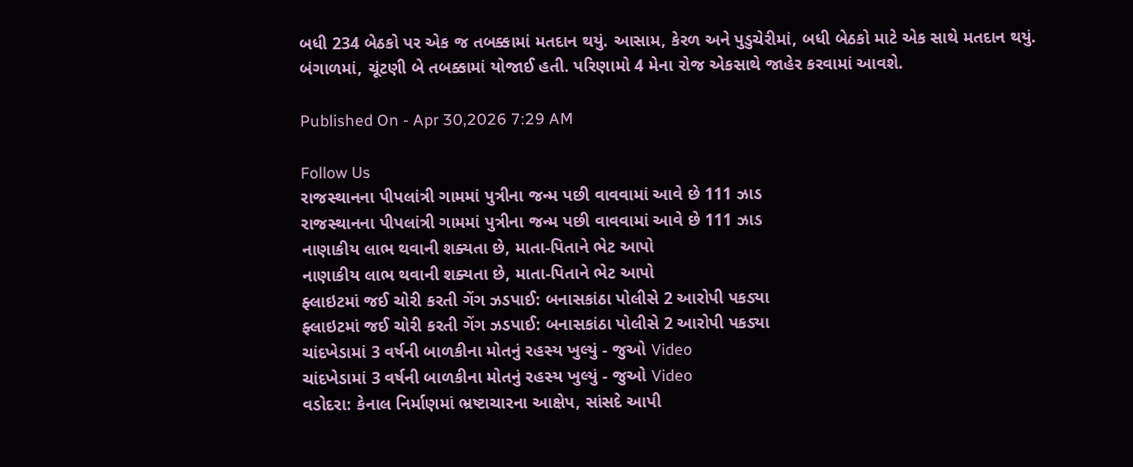બધી 234 બેઠકો પર એક જ તબક્કામાં મતદાન થયું. આસામ, કેરળ અને પુડુચેરીમાં, બધી બેઠકો માટે એક સાથે મતદાન થયું. બંગાળમાં, ચૂંટણી બે તબક્કામાં યોજાઈ હતી. પરિણામો 4 મેના રોજ એકસાથે જાહેર કરવામાં આવશે.

Published On - Apr 30,2026 7:29 AM

Follow Us
રાજસ્થાનના પીપલાંત્રી ગામમાં પુત્રીના જન્મ પછી વાવવામાં આવે છે 111 ઝાડ
રાજસ્થાનના પીપલાંત્રી ગામમાં પુત્રીના જન્મ પછી વાવવામાં આવે છે 111 ઝાડ
નાણાકીય લાભ થવાની શક્યતા છે, માતા-પિતાને ભેટ આપો
નાણાકીય લાભ થવાની શક્યતા છે, માતા-પિતાને ભેટ આપો
ફ્લાઇટમાં જઈ ચોરી કરતી ગેંગ ઝડપાઈ: બનાસકાંઠા પોલીસે 2 આરોપી પકડ્યા
ફ્લાઇટમાં જઈ ચોરી કરતી ગેંગ ઝડપાઈ: બનાસકાંઠા પોલીસે 2 આરોપી પકડ્યા
ચાંદખેડામાં 3 વર્ષની બાળકીના મોતનું રહસ્ય ખુલ્યું - જુઓ Video
ચાંદખેડામાં 3 વર્ષની બાળકીના મોતનું રહસ્ય ખુલ્યું - જુઓ Video
વડોદરા: કેનાલ નિર્માણમાં ભ્રષ્ટાચારના આક્ષેપ, સાંસદે આપી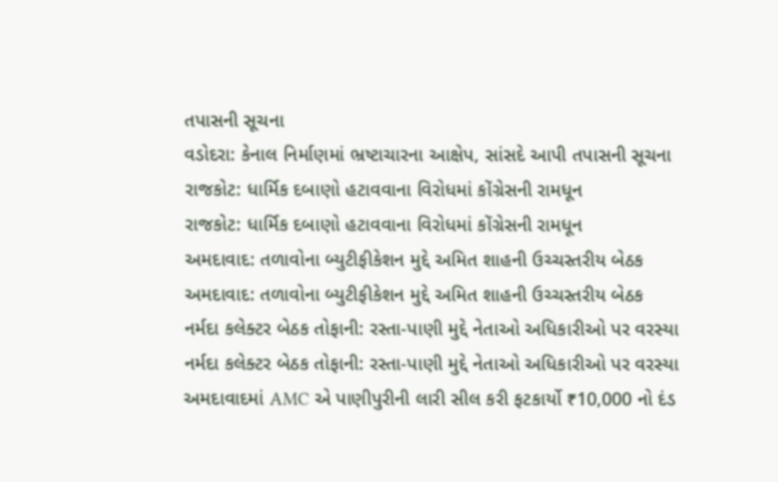તપાસની સૂચના
વડોદરા: કેનાલ નિર્માણમાં ભ્રષ્ટાચારના આક્ષેપ, સાંસદે આપી તપાસની સૂચના
રાજકોટ: ધાર્મિક દબાણો હટાવવાના વિરોધમાં કોંગ્રેસની રામધૂન
રાજકોટ: ધાર્મિક દબાણો હટાવવાના વિરોધમાં કોંગ્રેસની રામધૂન
અમદાવાદ: તળાવોના બ્યુટીફીકેશન મુદ્દે અમિત શાહની ઉચ્ચસ્તરીય બેઠક
અમદાવાદ: તળાવોના બ્યુટીફીકેશન મુદ્દે અમિત શાહની ઉચ્ચસ્તરીય બેઠક
નર્મદા કલેક્ટર બેઠક તોફાની: રસ્તા-પાણી મુદ્દે નેતાઓ અધિકારીઓ પર વરસ્યા
નર્મદા કલેક્ટર બેઠક તોફાની: રસ્તા-પાણી મુદ્દે નેતાઓ અધિકારીઓ પર વરસ્યા
અમદાવાદમાં AMC એ પાણીપુરીની લારી સીલ કરી ફટકાર્યો ₹10,000 નો દંડ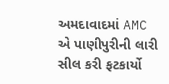અમદાવાદમાં AMC એ પાણીપુરીની લારી સીલ કરી ફટકાર્યો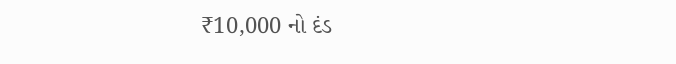₹10,000 નો દંડ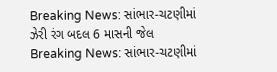Breaking News: સાંભાર-ચટણીમાં ઝેરી રંગ બદલ 6 માસની જેલ
Breaking News: સાંભાર-ચટણીમાં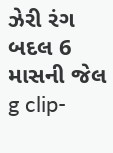ઝેરી રંગ બદલ 6 માસની જેલ
g clip-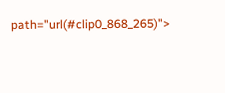path="url(#clip0_868_265)">